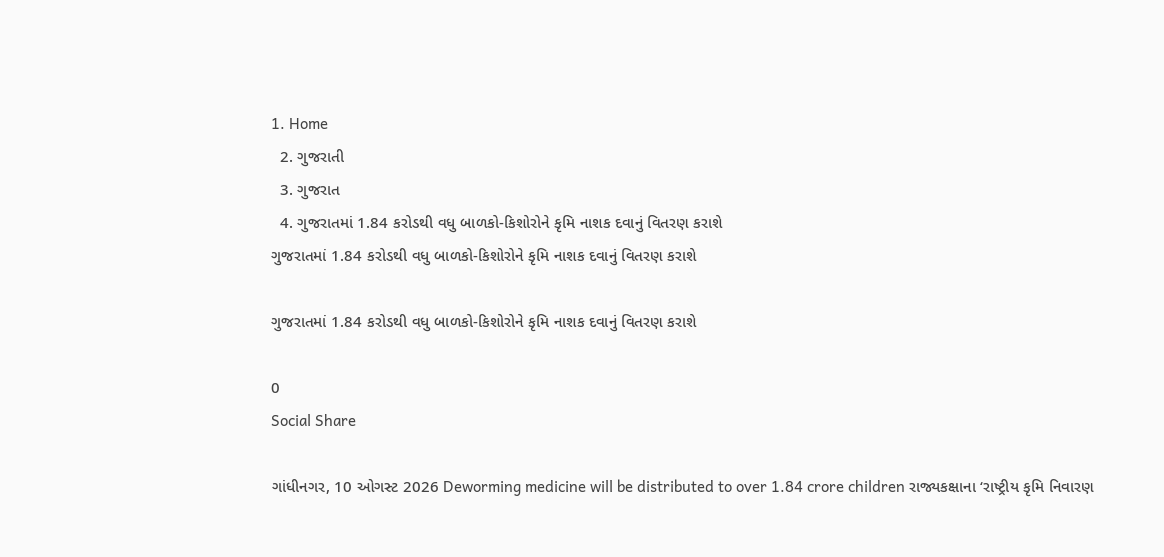1. Home
  2. ગુજરાતી
  3. ગુજરાત
  4. ગુજરાતમાં 1.84 કરોડથી વધુ બાળકો-કિશોરોને કૃમિ નાશક દવાનું વિતરણ કરાશે
ગુજરાતમાં 1.84 કરોડથી વધુ બાળકો-કિશોરોને કૃમિ નાશક દવાનું વિતરણ કરાશે

ગુજરાતમાં 1.84 કરોડથી વધુ બાળકો-કિશોરોને કૃમિ નાશક દવાનું વિતરણ કરાશે

0
Social Share

ગાંધીનગર, 10 ઓગસ્ટ 2026 Deworming medicine will be distributed to over 1.84 crore children રાજ્યકક્ષાના ‘રાષ્ટ્રીય કૃમિ નિવારણ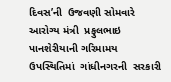દિવસ’ની  ઉજવણી સોમવારે આરોગ્ય મંત્રી  પ્રફુલભાઇ પાનશેરીયાની ગરિમામય ઉપસ્થિતિમાં  ગાંધીનગરની  સરકારી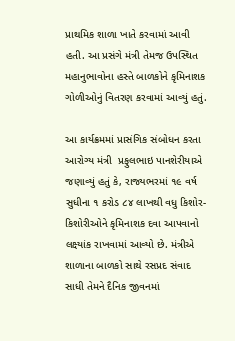પ્રાથમિક શાળા ખાતે કરવામાં આવી હતી. આ પ્રસંગે મંત્રી તેમજ ઉપસ્થિત મહાનુભાવોના હસ્તે બાળકોને કૃમિનાશક ગોળીઓનું વિતરણ કરવામાં આવ્યું હતું.

આ કાર્યક્રમમાં પ્રાસંગિક સંબોધન કરતા આરોગ્ય મંત્રી  પ્રફુલભાઇ પાનશેરીયાએ જણાવ્યું હતું કે, રાજ્યભરમાં ૧૯ વર્ષ સુધીના ૧ કરોડ ૮૪ લાખથી વધુ કિશોર-કિશોરીઓને કૃમિનાશક દવા આપવાનો લક્ષ્યાંક રાખવામાં આવ્યો છે. મંત્રીએ શાળાના બાળકો સાથે રસપ્રદ સંવાદ સાધી તેમને દૈનિક જીવનમાં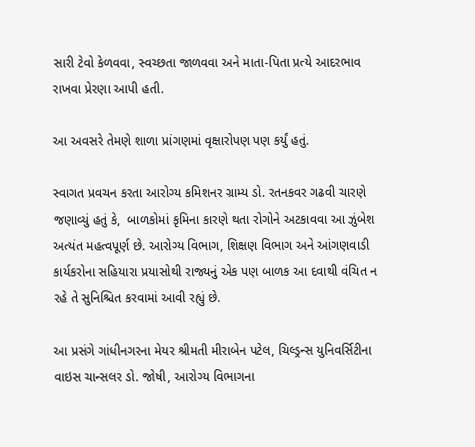સારી ટેવો કેળવવા, સ્વચ્છતા જાળવવા અને માતા-પિતા પ્રત્યે આદરભાવ રાખવા પ્રેરણા આપી હતી.

આ અવસરે તેમણે શાળા પ્રાંગણમાં વૃક્ષારોપણ પણ કર્યું હતું.

સ્વાગત પ્રવચન કરતા આરોગ્ય કમિશનર ગ્રામ્ય ડો. રતનકવર ગઢવી ચારણે જણાવ્યું હતું કે,  બાળકોમાં કૃમિના કારણે થતા રોગોને અટકાવવા આ ઝુંબેશ અત્યંત મહત્વપૂર્ણ છે. આરોગ્ય વિભાગ, શિક્ષણ વિભાગ અને આંગણવાડી કાર્યકરોના સહિયારા પ્રયાસોથી રાજ્યનું એક પણ બાળક આ દવાથી વંચિત ન રહે તે સુનિશ્ચિત કરવામાં આવી રહ્યું છે.

આ પ્રસંગે ગાંધીનગરના મેયર શ્રીમતી મીરાબેન પટેલ, ચિલ્ડ્રન્સ યુનિવર્સિટીના વાઇસ ચાન્સલર ડો. જોષી, આરોગ્ય વિભાગના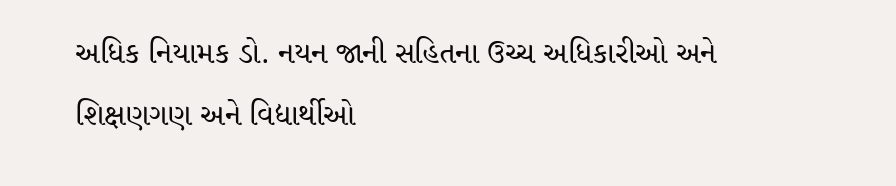અધિક નિયામક ડો. નયન જાની સહિતના ઉચ્ચ અધિકારીઓ અને શિક્ષણગણ અને વિદ્યાર્થીઓ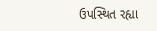ઉપસ્થિત રહ્યા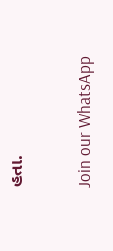હતા.

Join our WhatsApp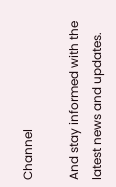Channel

And stay informed with the latest news and updates.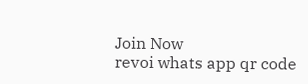Join Now
revoi whats app qr code